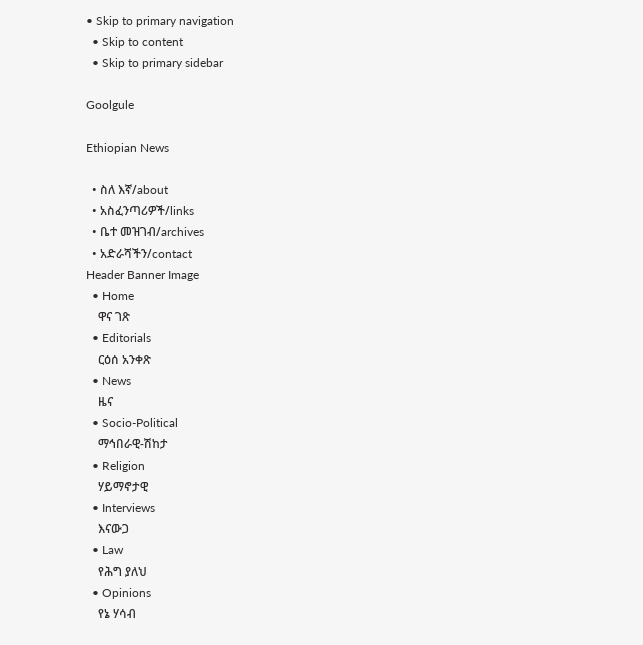• Skip to primary navigation
  • Skip to content
  • Skip to primary sidebar

Goolgule

Ethiopian News

  • ስለ እኛ/about
  • አስፈንጣሪዎች/links
  • ቤተ መዝገብ/archives
  • አድራሻችን/contact
Header Banner Image
  • Home
    ዋና ገጽ
  • Editorials
    ርዕሰ አንቀጽ
  • News
    ዜና
  • Socio-Political
    ማኅበራዊ-ሽከታ
  • Religion
    ሃይማኖታዊ
  • Interviews
    እናውጋ
  • Law
    የሕግ ያለህ
  • Opinions
    የኔ ሃሳብ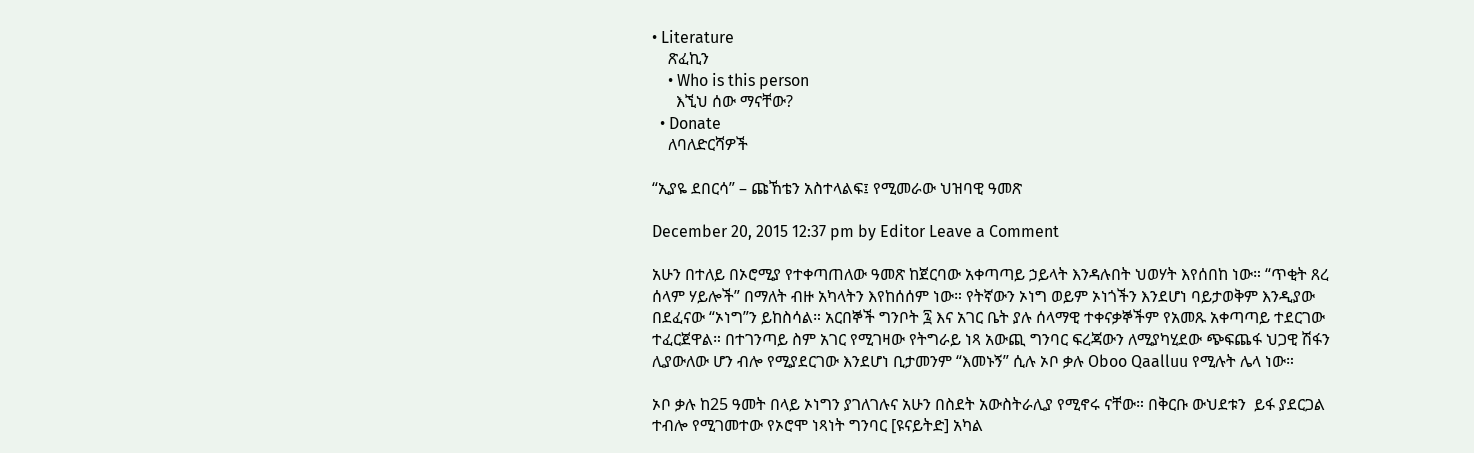• Literature
    ጽፈኪን
    • Who is this person
      እኚህ ሰው ማናቸው?
  • Donate
    ለባለድርሻዎች

“ኢያዬ ደበርሳ” – ጩኸቴን አስተላልፍ፤ የሚመራው ህዝባዊ ዓመጽ

December 20, 2015 12:37 pm by Editor Leave a Comment

አሁን በተለይ በኦሮሚያ የተቀጣጠለው ዓመጽ ከጀርባው አቀጣጣይ ኃይላት እንዳሉበት ህወሃት እየሰበከ ነው። “ጥቂት ጸረ ሰላም ሃይሎች” በማለት ብዙ አካላትን እየከሰሰም ነው። የትኛውን ኦነግ ወይም ኦነጎችን እንደሆነ ባይታወቅም እንዲያው በደፈናው “ኦነግ”ን ይከስሳል። አርበኞች ግንቦት ፯ እና አገር ቤት ያሉ ሰላማዊ ተቀናቃኞችም የአመጹ አቀጣጣይ ተደርገው ተፈርጀዋል። በተገንጣይ ስም አገር የሚገዛው የትግራይ ነጻ አውጪ ግንባር ፍረጃውን ለሚያካሂደው ጭፍጨፋ ህጋዊ ሽፋን ሊያውለው ሆን ብሎ የሚያደርገው እንደሆነ ቢታመንም “እመኑኝ” ሲሉ ኦቦ ቃሉ Oboo Qaalluu የሚሉት ሌላ ነው።

ኦቦ ቃሉ ከ25 ዓመት በላይ ኦነግን ያገለገሉና አሁን በስደት አውስትራሊያ የሚኖሩ ናቸው። በቅርቡ ውህደቱን  ይፋ ያደርጋል ተብሎ የሚገመተው የኦሮሞ ነጻነት ግንባር [ዩናይትድ] አካል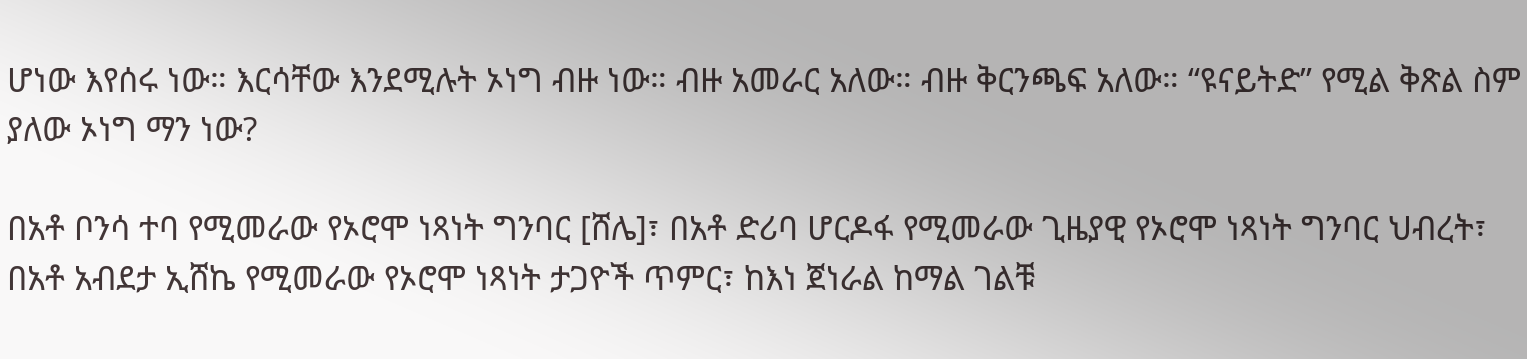ሆነው እየሰሩ ነው። እርሳቸው እንደሚሉት ኦነግ ብዙ ነው። ብዙ አመራር አለው። ብዙ ቅርንጫፍ አለው። “ዩናይትድ” የሚል ቅጽል ስም ያለው ኦነግ ማን ነው?

በአቶ ቦንሳ ተባ የሚመራው የኦሮሞ ነጻነት ግንባር [ሸሌ]፣ በአቶ ድሪባ ሆርዶፋ የሚመራው ጊዜያዊ የኦሮሞ ነጻነት ግንባር ህብረት፣ በአቶ አብደታ ኢሸኬ የሚመራው የኦሮሞ ነጻነት ታጋዮች ጥምር፣ ከእነ ጀነራል ከማል ገልቹ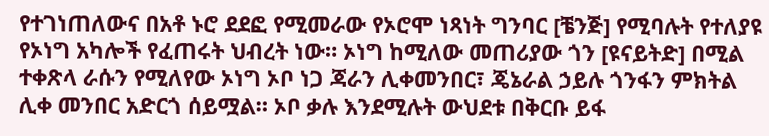የተገነጠለውና በአቶ ኑሮ ደደፎ የሚመራው የኦሮሞ ነጻነት ግንባር [ቼንጅ] የሚባሉት የተለያዩ የኦነግ አካሎች የፈጠሩት ህብረት ነው። ኦነግ ከሚለው መጠሪያው ጎን [ዩናይትድ] በሚል ተቀጽላ ራሱን የሚለየው ኦነግ ኦቦ ነጋ ጃራን ሊቀመንበር፣ ጄኔራል ኃይሉ ጎንፋን ምክትል ሊቀ መንበር አድርጎ ሰይሟል። ኦቦ ቃሉ እንደሚሉት ውህደቱ በቅርቡ ይፋ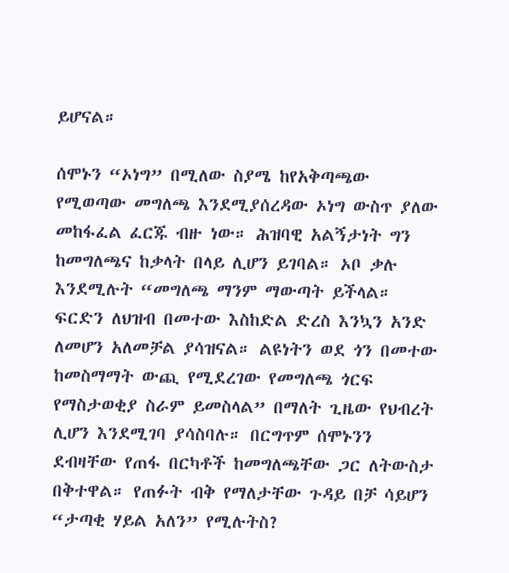ይሆናል።

ሰሞኑን “ኦነግ” በሚለው ስያሜ ከየአቅጣጫው የሚወጣው መግለጫ እንደሚያሰረዳው ኦነግ ውስጥ ያለው መከፋፈል ፈርጁ ብዙ ነው። ሕዝባዊ አልኝታነት ግን ከመግለጫና ከቃላት በላይ ሊሆን ይገባል። ኦቦ ቃሉ እንደሚሉት “መግለጫ ማንም ማውጣት ይችላል። ፍርድን ለህዝብ በመተው እስከድል ድረስ እንኳን አንድ ለመሆን አለመቻል ያሳዝናል። ልዩነትን ወደ ጎን በመተው ከመስማማት ውጪ የሚደረገው የመግለጫ ጎርፍ የማስታወቂያ ስራም ይመስላል” በማለት ጊዜው የህብረት ሊሆን እንደሚገባ ያሳስባሉ። በርግጥም ሰሞኑንን ደብዛቸው የጠፋ በርካቶች ከመግለጫቸው ጋር ለትውስታ በቅተዋል። የጠፉት ብቅ የማለታቸው ጉዳይ በቻ ሳይሆን “ታጣቂ ሃይል አለን” የሚሉትስ?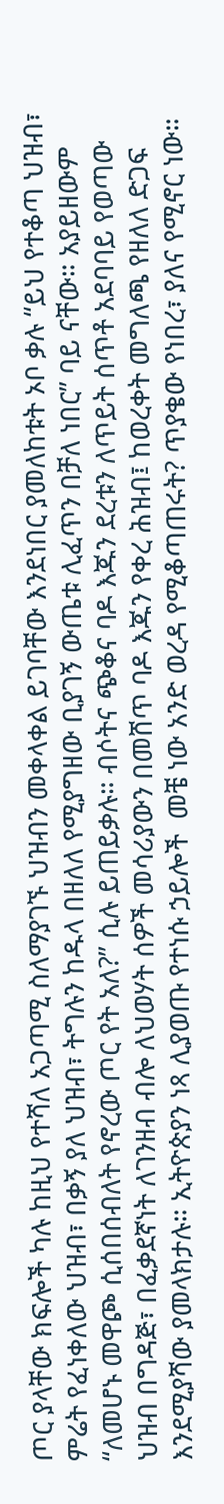ጦር ያላቸው ክፍሎች ካሉ ከዚህ የተሻለ አጋጣሚ ስለማያገኙ ህዝብን መቀላቀል ይገባቸው እንደነበር ያመለከቱት ኦቦ ቃሉ “ይህ የተቆጣ ህዝብ፣ ምሬት የፈነቀለው ህዝብ፣ በቃኝ ያለ ህዝብ፣ ትግሉን ከዱላ በዘለለ የሚያግዘው ቢያገኝ ውጤቱ ሊፈጥን በቻለ ነበር” ባይ ናቸው። አያይዘውም “ለመሆኑ መዋጮ ሲሰበሰብለት የኖረው ጦር የት አለ?” ሲሉ ይጠይቃሉ። ብሶትና ጭቆና ባዶ እጁን ደረቱን ለጥይት ሰጥቶ አደባባይ የወጣው ህዝብ በግዳጅ፣ በፈቃደኛነት ለገንዘብ ብሎ ለህወሃት ሰዎች መሳሪያውን በመሸጥ ባዶ እጁን የቀረ ሕዝብ፤ ከወረቀት መግለጫ የዘለለ ድጋፍ እንደሚያሻው ያመላክታሉ። ኢትዮጵያን ነጻ ሊያወጡ የተነሱ ኃይሎች  መቼ ነው አንድ ወረዳ የሚቆጣጠሩት? ጥያቄው የነበረ፣ ያለና የሚኖር ነው።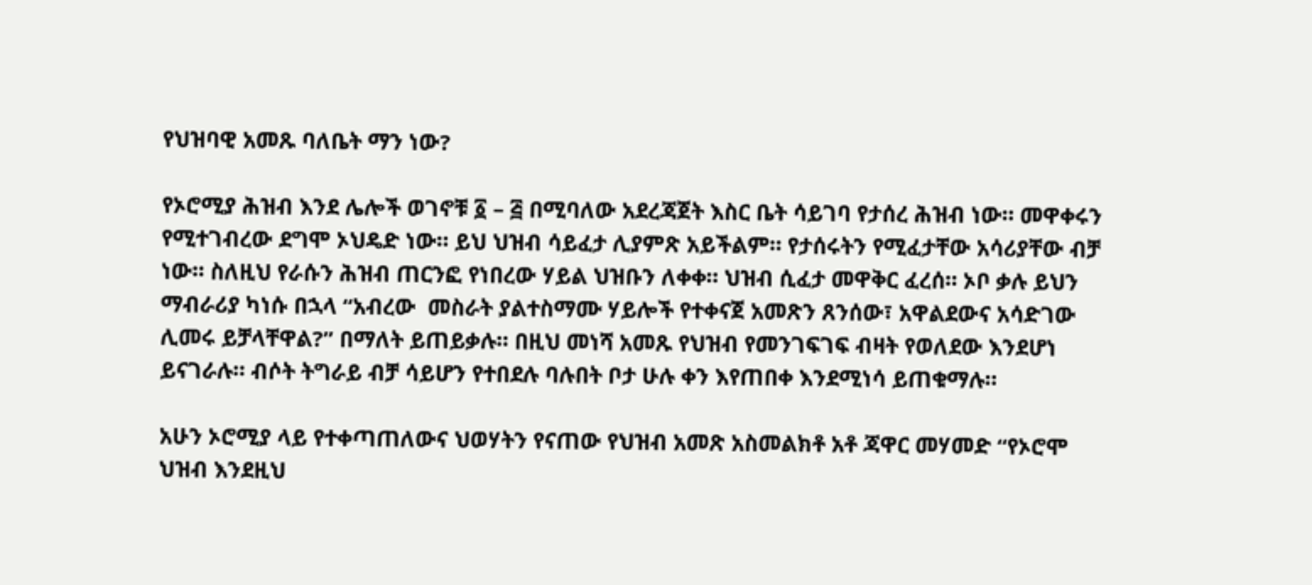የህዝባዊ አመጹ ባለቤት ማን ነው?

የኦሮሚያ ሕዝብ እንደ ሌሎች ወገኖቹ ፩ – ፭ በሚባለው አደረጃጀት እስር ቤት ሳይገባ የታሰረ ሕዝብ ነው። መዋቀሩን የሚተገብረው ደግሞ ኦህዴድ ነው። ይህ ህዝብ ሳይፈታ ሊያምጽ አይችልም። የታሰሩትን የሚፈታቸው አሳሪያቸው ብቻ ነው። ስለዚህ የራሱን ሕዝብ ጠርንፎ የነበረው ሃይል ህዝቡን ለቀቀ። ህዝብ ሲፈታ መዋቅር ፈረሰ። ኦቦ ቃሉ ይህን ማብራሪያ ካነሱ በኋላ “አብረው  መስራት ያልተስማሙ ሃይሎች የተቀናጀ አመጽን ጸንሰው፣ አዋልደውና አሳድገው ሊመሩ ይቻላቸዋል?” በማለት ይጠይቃሉ። በዚህ መነሻ አመጹ የህዝብ የመንገፍገፍ ብዛት የወለደው እንደሆነ ይናገራሉ። ብሶት ትግራይ ብቻ ሳይሆን የተበደሉ ባሉበት ቦታ ሁሉ ቀን እየጠበቀ እንደሚነሳ ይጠቁማሉ።

አሁን ኦሮሚያ ላይ የተቀጣጠለውና ህወሃትን የናጠው የህዝብ አመጽ አስመልክቶ አቶ ጃዋር መሃመድ “የኦሮሞ ህዝብ እንደዚህ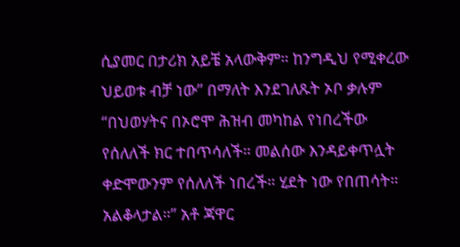ሲያመር በታሪክ አይቼ አላውቅም። ከንግዲህ የሚቀረው ህይወቱ ብቻ ነው” በማለት እንደገለጹት ኦቦ ቃሉም “በህወሃትና በኦሮሞ ሕዝብ መካከል የነበረችው የሰለለች ክር ተበጥሳለች። መልሰው እንዳይቀጥሏት ቀድሞውንም የሰለለች ነበረች። ሂደት ነው የበጠሳት። አልቆላታል።” አቶ ጃዋር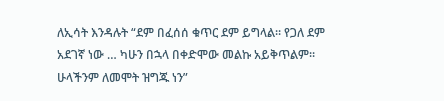ለኢሳት እንዳሉት “ደም በፈሰሰ ቁጥር ደም ይግላል። የጋለ ደም አደገኛ ነው … ካሁን በኋላ በቀድሞው መልኩ አይቅጥልም። ሁላችንም ለመሞት ዝግጁ ነን”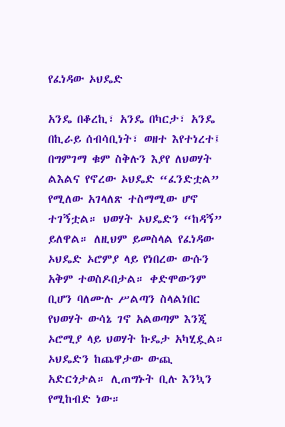የፈነዳው ኦህዴድ

አንዴ በቆረኪ፣ አንዴ በካርታ፣ አንዴ በኪራይ ሰብሳቢነት፣ ወዘተ እየተነረተ፤ በግምገማ ቁም ስቅሉን እያየ ለህወሃት ልእልና የኖረው ኦህዴድ “ፈንድቷል” የሚለው አገላለጽ ተስማሚው ሆኖ ተገኝቷል። ህወሃት ኦህዴድን “ከዳኝ” ይለዋል። ለዚህም ይመስላል የፈነዳው ኦህዴድ ኦሮምያ ላይ የነበረው ውሱን አቅም ተወስዶበታል። ቀድሞውንም ቢሆን ባለሙሉ ሥልጣን ስላልነበር የህወሃት ውሳኔ ገኖ አልወጣም እንጂ ኦሮሚያ ላይ ህወሃት ኩዴታ አካሂዷል። ኦህዴድን ከጨዋታው ውጪ አድርጎታል። ሊጠግኑት ቢሉ እንኳን የሚከብድ ነው።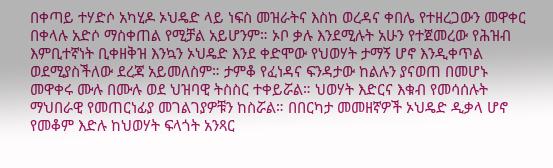በቀጣይ ተሃድሶ አካሂዶ ኦህዴድ ላይ ነፍስ መዝራትና እስከ ወረዳና ቀበሌ የተዘረጋውን መዋቀር በቀላሉ አድሶ ማስቀጠል የሚቻል አይሆንም። ኦቦ ቃሉ እንደሚሉት አሁን የተጀመረው የሕዝብ እምቢተኛነት ቢቀዘቅዝ እንኳን ኦህዴድ እንደ ቀድሞው የህወሃት ታማኝ ሆኖ እንዲቀጥል ወደሚያስችለው ደረጃ አይመለስም። ታምቆ የፈነዳና ፍንዳታው ከልሉን ያናወጠ በመሆኑ መዋቀሩ ሙሉ በሙሉ ወደ ህዝባዊ ትስስር ተቀይሯል። ህወሃት እድርና እቁብ የመሳሰሉት ማህበራዊ የመጠርነፊያ መገልገያዎቹን ከስሯል። በበርካታ መመዘኛዎች ኦህዴድ ዲቃላ ሆኖ የመቆም እድሉ ከህወሃት ፍላጎት አንጻር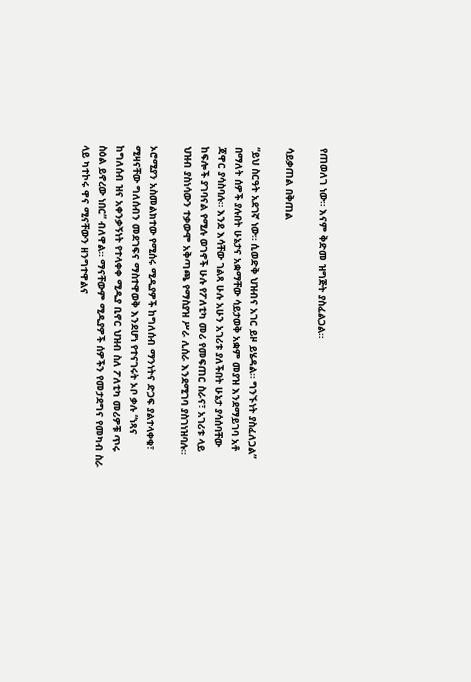የጠወለገ ነው። እናም ቅድመ ዝግጅት ያስፈልጋል።

ሳይቃጠል በቅጠል

“ይህ ስርዓት አደገኛ ነው። ሲወድቅ ህዝብና አገር ይዞ ይሄዳል። ግንኙነት ያስፈለጋል” በማለት ሰዎች ያሉበት ሁኔታና አቋማቸው ሳይታወቅ አቋም መያዝ እንደማይገባ አቶ ጃዋር ያሳስባሉ። እንደ እሳቸው ገልጻ ሁሉ አሁን አገሪቱ ያለችበት ሁኔታ ያሳሰባቸው ከፍሎች ያገባናል የሚሉ ወገኖች ሁሉ የፖለቲካ መሪ የመፍጠር ስራና፣ አገሪቱ ላይ ህዝብ ያስነሳውን ተቃውሞ አቅጣጫ የማስያዝ ሥራ ሊሰራ እንደሚገባ ያስገነዝባሉ።

ኦሮሚያን አስመልክተው የሚሰሩ ሚዲያዎች ከግለሰብ ማንነትና ድጋፍ ያልተላቀቁ፣ ሚዛናቸው ግለሰብን መደገፍና ማስተዋወቅ እንደሆነ የተናገሩት ኦቦ ቃሉ “ነጻና ከግለሰብ ዝና አቀንቃኝነት የተላቀቀ ሚዲያ ቢኖር ህዝብ ስለ ፖለቲካ መሪዎቹ ጥሩ ስዕል ይኖረው ነበር” ብለዋል። ማናቸውም ሚዲያዎች ሰዎችን የመታደግና የመካብ ስራ ላይ ካተኮሩ ዋና ሚናቸውን ዘንግተዋልና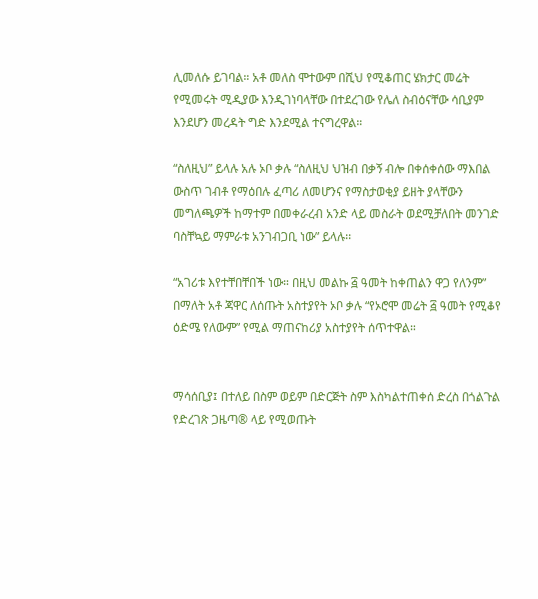ሊመለሱ ይገባል። አቶ መለስ ሞተውም በሺህ የሚቆጠር ሄክታር መሬት የሚመሩት ሚዲያው እንዲገነባላቸው በተደረገው የሌለ ስብዕናቸው ሳቢያም እንደሆን መረዳት ግድ እንደሚል ተናግረዋል።

“ስለዚህ” ይላሉ አሉ ኦቦ ቃሉ “ስለዚህ ህዝብ በቃኝ ብሎ በቀሰቀሰው ማእበል ውስጥ ገብቶ የማዕበሉ ፈጣሪ ለመሆንና የማስታወቂያ ይዘት ያላቸውን መግለጫዎች ከማተም በመቀራረብ አንድ ላይ መስራት ወደሚቻለበት መንገድ ባስቸኳይ ማምራቱ አንገብጋቢ ነው” ይላሉ፡፡

“አገሪቱ እየተቸበቸበች ነው። በዚህ መልኩ ፭ ዓመት ከቀጠልን ዋጋ የለንም” በማለት አቶ ጃዋር ለሰጡት አስተያየት ኦቦ ቃሉ “የኦሮሞ መሬት ፭ ዓመት የሚቆየ ዕድሜ የለውም” የሚል ማጠናከሪያ አስተያየት ሰጥተዋል።


ማሳሰቢያ፤ በተለይ በስም ወይም በድርጅት ስም እስካልተጠቀሰ ድረስ በጎልጉል የድረገጽ ጋዜጣ® ላይ የሚወጡት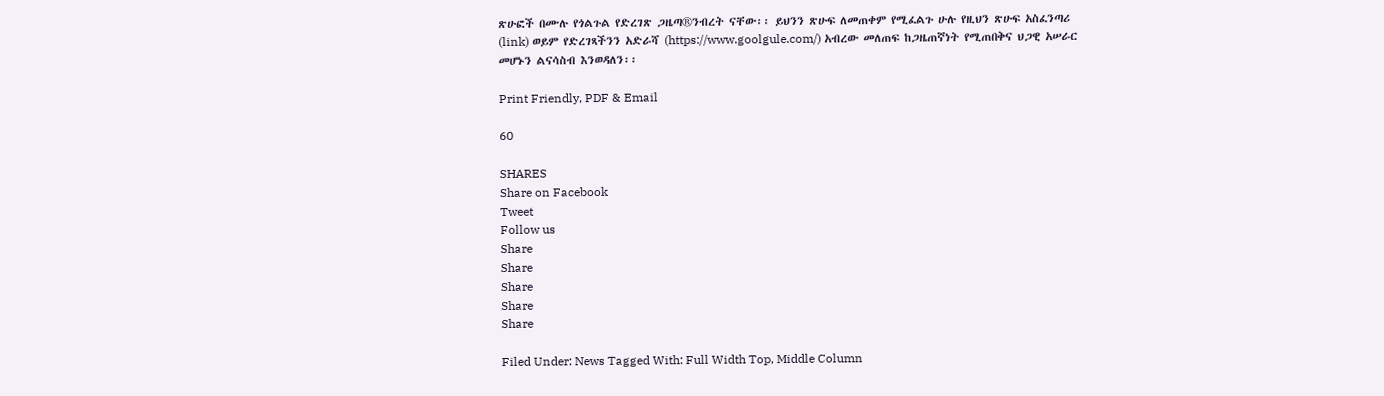ጽሁፎች በሙሉ የጎልጉል የድረገጽ ጋዜጣ®ንብረት ናቸው፡፡ ይህንን ጽሁፍ ለመጠቀም የሚፈልጉ ሁሉ የዚህን ጽሁፍ አስፈንጣሪ (link) ወይም የድረገጻችንን አድራሻ (https://www.goolgule.com/) አብረው መለጠፍ ከጋዜጠኛነት የሚጠበቅና ህጋዊ አሠራር መሆኑን ልናሳስብ እንወዳለን፡፡

Print Friendly, PDF & Email

60

SHARES
Share on Facebook
Tweet
Follow us
Share
Share
Share
Share
Share

Filed Under: News Tagged With: Full Width Top, Middle Column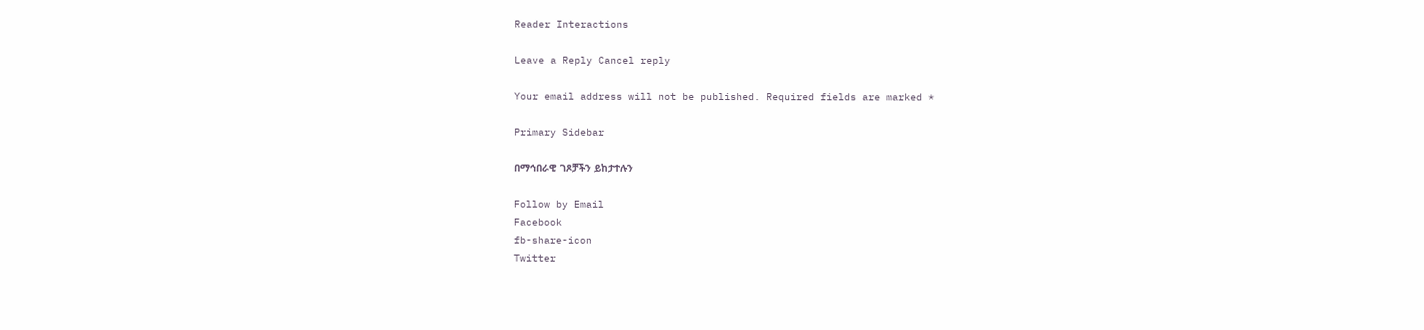Reader Interactions

Leave a Reply Cancel reply

Your email address will not be published. Required fields are marked *

Primary Sidebar

በማኅበራዊ ገጾቻችን ይከታተሉን

Follow by Email
Facebook
fb-share-icon
Twitter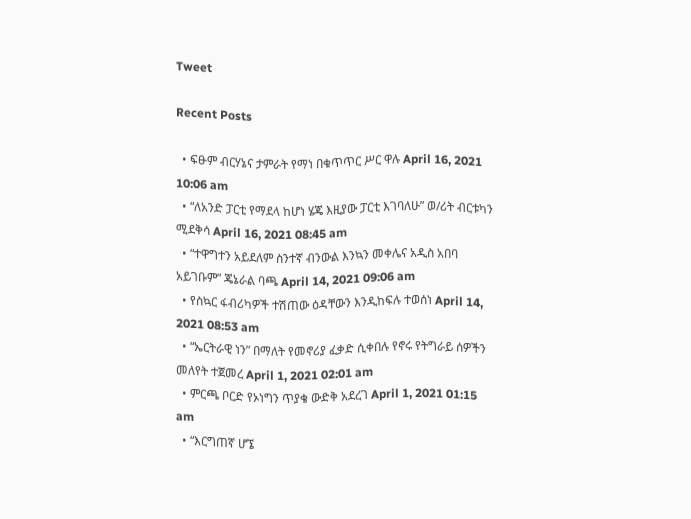Tweet

Recent Posts

  • ፍፁም ብርሃኔና ታምራት የማነ በቁጥጥር ሥር ዋሉ April 16, 2021 10:06 am
  • “ለአንድ ፓርቲ የማደላ ከሆነ ሄጄ እዚያው ፓርቲ እገባለሁ” ወ/ሪት ብርቱካን ሚደቅሳ April 16, 2021 08:45 am
  • “ተዋግተን አይደለም ስንተኛ ብንውል እንኳን መቀሌና አዲስ አበባ አይገቡም” ጄኔራል ባጫ April 14, 2021 09:06 am
  • የስኳር ፋብሪካዎች ተሽጠው ዕዳቸውን እንዲከፍሉ ተወሰነ April 14, 2021 08:53 am
  • “ኤርትራዊ ነን” በማለት የመኖሪያ ፈቃድ ሲቀበሉ የኖሩ የትግራይ ሰዎችን መለየት ተጀመረ April 1, 2021 02:01 am
  • ምርጫ ቦርድ የኦነግን ጥያቄ ውድቅ አደረገ April 1, 2021 01:15 am
  • “እርግጠኛ ሆኜ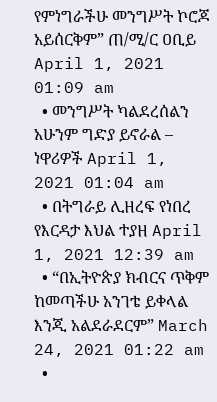የምነግራችሁ መንግሥት ኮሮጆ አይሰርቅም” ጠ/ሚ/ር ዐቢይ April 1, 2021 01:09 am
  • መንግሥት ካልደረሰልን አሁንም ግድያ ይኖራል – ነዋሪዎች April 1, 2021 01:04 am
  • በትግራይ ሊዘረፍ የነበረ የእርዳታ እህል ተያዘ April 1, 2021 12:39 am
  • “በኢትዮጵያ ክብርና ጥቅም ከመጣችሁ አንገቴ ይቀላል እንጂ አልደራደርም” March 24, 2021 01:22 am
  •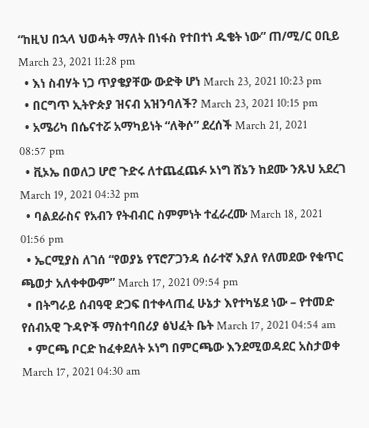“ከዚህ በኋላ ህወሓት ማለት በነፋስ የተበተነ ዱቄት ነው” ጠ/ሚ/ር ዐቢይ March 23, 2021 11:28 pm
  • እነ ስብሃት ነጋ ጥያቄያቸው ውድቅ ሆነ March 23, 2021 10:23 pm
  • በርግጥ ኢትዮጵያ ዝናብ አዝንባለች? March 23, 2021 10:15 pm
  • አሜሪካ በሴናተሯ አማካይነት “ለቅሶ” ደረሰች March 21, 2021 08:57 pm
  • ቪኦኤ በወለጋ ሆሮ ጉድሩ ለተጨፈጨፉ ኦነግ ሸኔን ከደሙ ንጹህ አደረገ March 19, 2021 04:32 pm
  • ባልደራስና የአብን የትብብር ስምምነት ተፈራረሙ March 18, 2021 01:56 pm
  • ኤርሚያስ ለገሰ “የወያኔ የፕሮፖጋንዳ ሰራተኛ እያለ የለመደው የቁጥር ጫወታ አለቀቀውም” March 17, 2021 09:54 pm
  • በትግራይ ሰብዓዊ ድጋፍ በተቀላጠፈ ሁኔታ እየተካሄደ ነው – የተመድ የሰብአዊ ጉዳዮች ማስተባበሪያ ፅህፈት ቤት March 17, 2021 04:54 am
  • ምርጫ ቦርድ ከፈቀደለት ኦነግ በምርጫው እንደሚወዳደር አስታወቀ March 17, 2021 04:30 am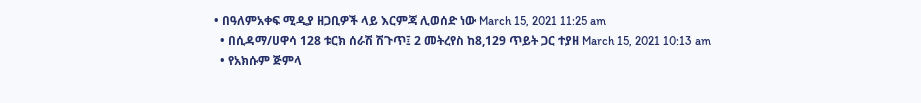• በዓለምአቀፍ ሚዲያ ዘጋቢዎች ላይ እርምጃ ሊወሰድ ነው March 15, 2021 11:25 am
  • በሲዳማ/ሀዋሳ 128 ቱርክ ሰራሽ ሽጉጥ፤ 2 መትረየስ ከ8,129 ጥይት ጋር ተያዘ March 15, 2021 10:13 am
  • የአክሱም ጅምላ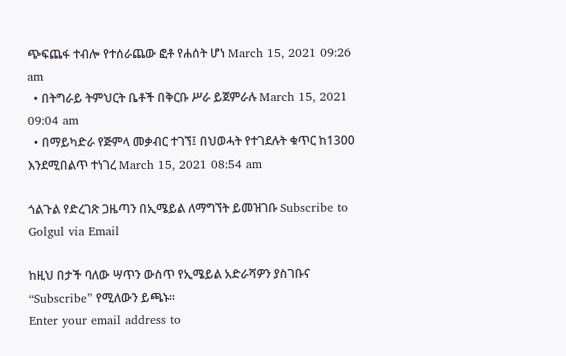ጭፍጨፋ ተብሎ የተሰራጨው ፎቶ የሐሰት ሆነ March 15, 2021 09:26 am
  • በትግራይ ትምህርት ቤቶች በቅርቡ ሥራ ይጀምራሉ March 15, 2021 09:04 am
  • በማይካድራ የጅምላ መቃብር ተገኘ፤ በህወሓት የተገደሉት ቁጥር ከ1300 እንደሚበልጥ ተነገረ March 15, 2021 08:54 am

ጎልጉል የድረገጽ ጋዜጣን በኢሜይል ለማግኘት ይመዝገቡ Subscribe to Golgul via Email

ከዚህ በታች ባለው ሣጥን ውስጥ የኢሜይል አድራሻዎን ያስገቡና “Subscribe” የሚለውን ይጫኑ፡፡
Enter your email address to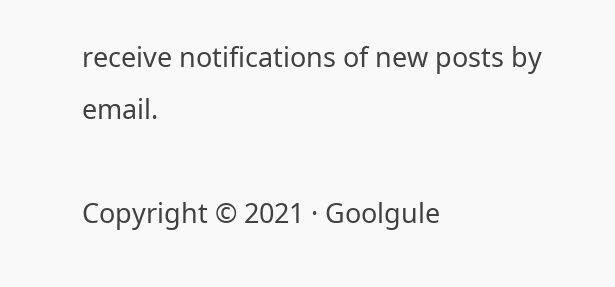receive notifications of new posts by email.

Copyright © 2021 · Goolgule